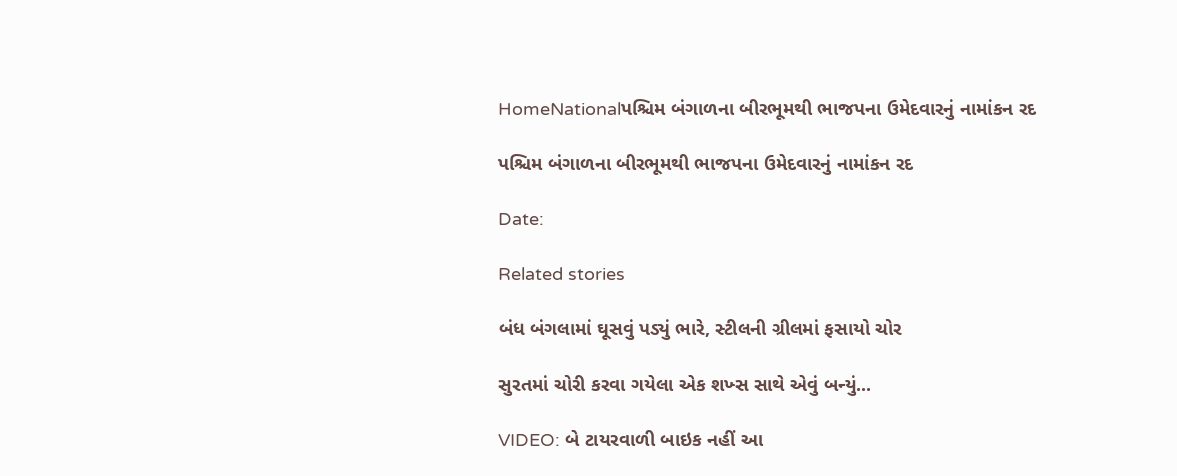HomeNationalપશ્ચિમ બંગાળના બીરભૂમથી ભાજપના ઉમેદવારનું નામાંકન રદ

પશ્ચિમ બંગાળના બીરભૂમથી ભાજપના ઉમેદવારનું નામાંકન રદ

Date:

Related stories

બંધ બંગલામાં ઘૂસવું પડ્યું ભારે, સ્ટીલની ગ્રીલમાં ફસાયો ચોર

સુરતમાં ચોરી કરવા ગયેલા એક શખ્સ સાથે એવું બન્યું...

VIDEO: બે ટાયરવાળી બાઇક નહીં આ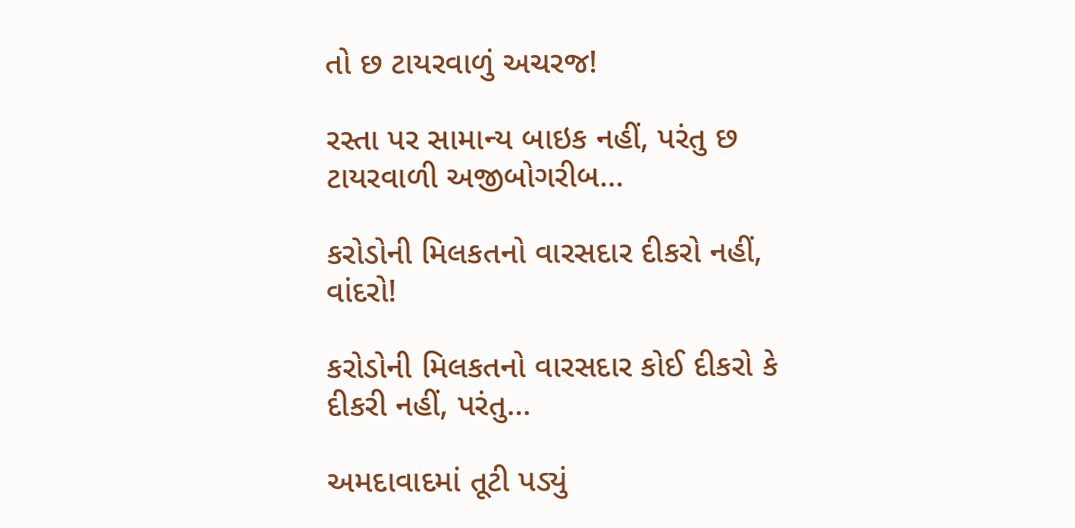તો છ ટાયરવાળું અચરજ!

રસ્તા પર સામાન્ય બાઇક નહીં, પરંતુ છ ટાયરવાળી અજીબોગરીબ...

કરોડોની મિલકતનો વારસદાર દીકરો નહીં, વાંદરો!

કરોડોની મિલકતનો વારસદાર કોઈ દીકરો કે દીકરી નહીં, પરંતુ...

અમદાવાદમાં તૂટી પડ્યું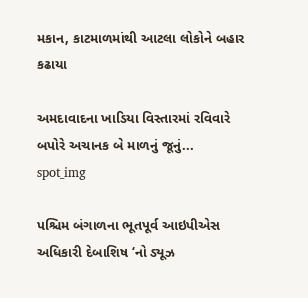મકાન, કાટમાળમાંથી આટલા લોકોને બહાર કઢાયા

અમદાવાદના ખાડિયા વિસ્તારમાં રવિવારે બપોરે અચાનક બે માળનું જૂનું...
spot_img

પશ્ચિમ બંગાળના ભૂતપૂર્વ આઇપીએસ અધિકારી દેબાશિષ ‘નો ડ્યૂઝ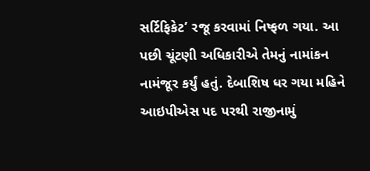સર્ટિફિકેટ’ રજૂ કરવામાં નિષ્ફળ ગયા. આ પછી ચૂંટણી અધિકારીએ તેમનું નામાંકન નામંજૂર કર્યું હતું. દેબાશિષ ધર ગયા મહિને આઇપીએસ પદ પરથી રાજીનામું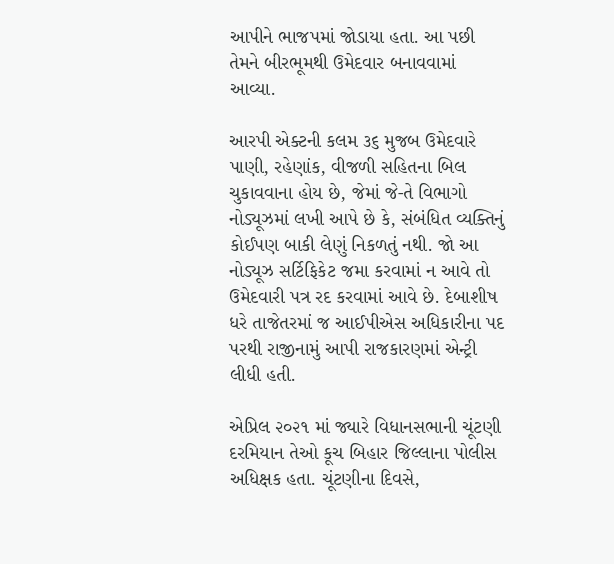આપીને ભાજપમાં જોડાયા હતા. આ પછી તેમને બીરભૂમથી ઉમેદવાર બનાવવામાં આવ્યા.

આરપી એક્ટની કલમ ૩૬ મુજબ ઉમેદવારે પાણી, રહેણાંક, વીજળી સહિતના બિલ ચુકાવવાના હોય છે, જેમાં જે-તે વિભાગો નોડ્યૂઝમાં લખી આપે છે કે, સંબંધિત વ્યક્તિનું કોઈપણ બાકી લેણું નિકળતું નથી. જો આ નોડ્યૂઝ સર્ટિફિકેટ જમા કરવામાં ન આવે તો ઉમેદવારી પત્ર રદ કરવામાં આવે છે. દેબાશીષ ધરે તાજેતરમાં જ આઈપીએસ અધિકારીના પદ પરથી રાજીનામું આપી રાજકારણમાં એન્ટ્રી લીધી હતી.

એપ્રિલ ૨૦૨૧ માં જ્યારે વિધાનસભાની ચૂંટણી દરમિયાન તેઓ કૂચ બિહાર જિલ્લાના પોલીસ અધિક્ષક હતા. ચૂંટણીના દિવસે,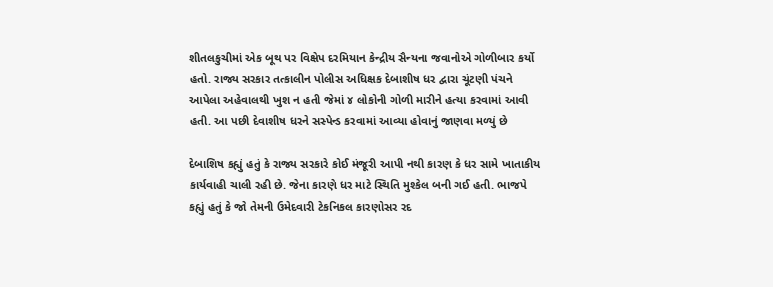શીતલકુચીમાં એક બૂથ પર વિક્ષેપ દરમિયાન કેન્દ્રીય સૈન્યના જવાનોએ ગોળીબાર કર્યો હતો. રાજ્ય સરકાર તત્કાલીન પોલીસ અધિક્ષક દેબાશીષ ધર દ્વારા ચૂંટણી પંચને આપેલા અહેવાલથી ખુશ ન હતી જેમાં ૪ લોકોની ગોળી મારીને હત્યા કરવામાં આવી હતી. આ પછી દેવાશીષ ધરને સસ્પેન્ડ કરવામાં આવ્યા હોવાનું જાણવા મળ્યું છે

દેબાશિષ કહ્યું હતું કે રાજ્ય સરકારે કોઈ મંજૂરી આપી નથી કારણ કે ધર સામે ખાતાકીય કાર્યવાહી ચાલી રહી છે. જેના કારણે ધર માટે સ્થિતિ મુશ્કેલ બની ગઈ હતી. ભાજપે કહ્યું હતું કે જો તેમની ઉમેદવારી ટેકનિકલ કારણોસર રદ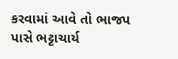કરવામાં આવે તો ભાજપ પાસે ભટ્ટાચાર્ય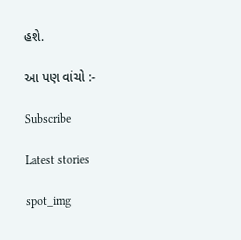હશે.

આ પણ વાંચો :-

Subscribe

Latest stories

spot_img